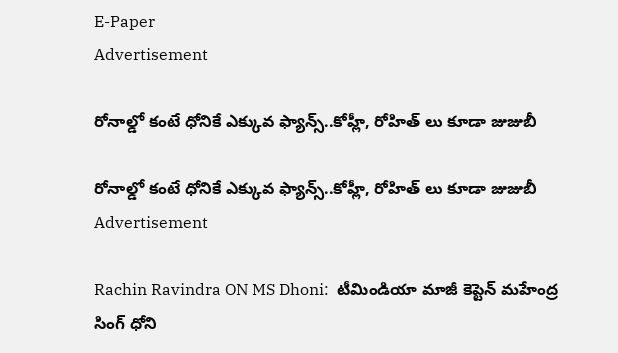E-Paper
Advertisement

రోనాల్డో కంటే ధోనికే ఎక్కువ ఫ్యాన్స్‌..కోహ్లీ, రోహిత్ లు కూడా జుజుబీ

రోనాల్డో కంటే ధోనికే ఎక్కువ ఫ్యాన్స్‌..కోహ్లీ, రోహిత్ లు కూడా జుజుబీ
Advertisement

Rachin Ravindra ON MS Dhoni:  టీమిండియా మాజీ కెప్టెన్ మహేంద్ర సింగ్ ధోని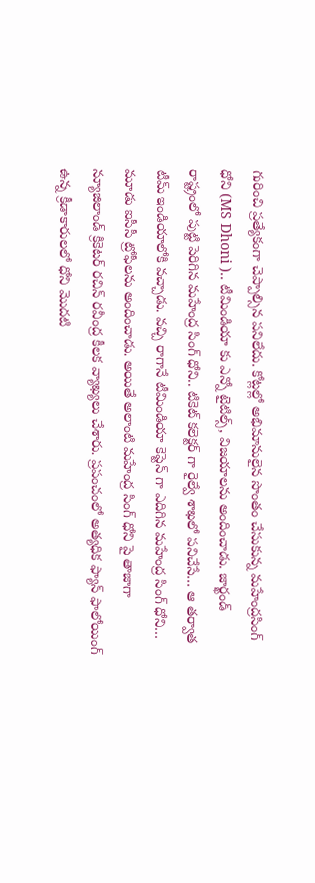గురించి ప్రత్యేకంగా చెప్పాల్సిన పనిలేదు. కోట్లల్లో అభిమానులైన సొంతం చేసుకున్న మహేంద్రసింగ్ ధోని (MS Dhoni ).. టీమిండియా కు ఎన్నో టైటిల్స్, విజయాలను అందించాడు. జార్ఖండ్ రాష్ట్రంలో పుట్టి పెరిగిన మహేంద్ర సింగ్ ధోని.. టికెట్ కలెక్టర్ గా రైల్వే శాఖలో పనిచేసే… ఆ తర్వాత టీమ్ ఇండియాలోకి వచ్చాడు. వచ్చి రాగానే టీమిండియా కెప్టెన్ గా ఎదిగిన మహేంద్ర సింగ్ ధోని… మూడు ఐసీసీ ట్రోఫీలను అందించాడు. అయితే అలాంటి మహేంద్ర సింగ్ ధోని పై తాజాగా న్యూజిలాండ్ క్రికెటర్ రచిన్ రవీంద్ర కీలక వ్యాఖ్యలు చేశారు. ప్రపంచంలో అత్యధిక ఫ్యాన్ ఫాలోయింగ్ ఉన్న క్రీడాకారులలో ధోని మొదటి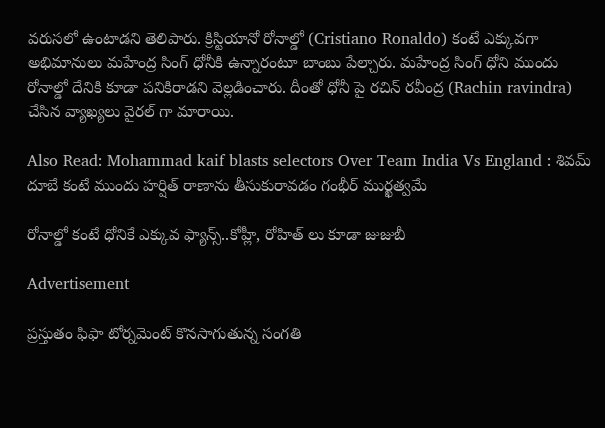వరుసలో ఉంటాడని తెలిపారు. క్రిస్టియానో రోనాల్డో (Cristiano Ronaldo) కంటే ఎక్కువగా అభిమానులు మహేంద్ర సింగ్ ధోనీకి ఉన్నారంటూ బాంబు పేల్చారు. మహేంద్ర సింగ్ ధోని ముందు రోనాల్డో దేనికి కూడా పనికిరాడని వెల్లడించారు. దీంతో ధోనీ పై రచిన్ రవీంద్ర (Rachin ravindra) చేసిన వ్యాఖ్యలు వైరల్ గా మారాయి.

Also Read: Mohammad kaif blasts selectors Over Team India Vs England : శివమ్‌ దూబే కంటే ముందు హ‌ర్షిత్ రాణాను తీసుకురావ‌డం గంభీర్ ముర్ఖ‌త్వమే

రోనాల్డో కంటే ధోనికే ఎక్కువ ఫ్యాన్స్‌..కోహ్లీ, రోహిత్ లు కూడా జుజుబీ

Advertisement

ప్రస్తుతం ఫిఫా టోర్నమెంట్ కొనసాగుతున్న సంగతి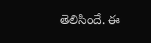తెలిసిందే. ఈ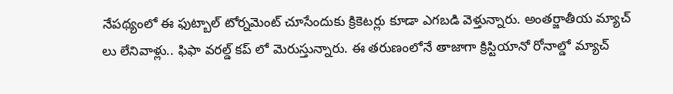నేపథ్యంలో ఈ ఫుట్బాల్ టోర్నమెంట్ చూసేందుకు క్రికెటర్లు కూడా ఎగబడి వెళ్తున్నారు. అంతర్జాతీయ మ్యాచ్ లు లేనివాళ్లు.. ఫిఫా వరల్డ్ కప్ లో మెరుస్తున్నారు. ఈ తరుణంలోనే తాజాగా క్రిస్టియానో రోనాల్డో మ్యాచ్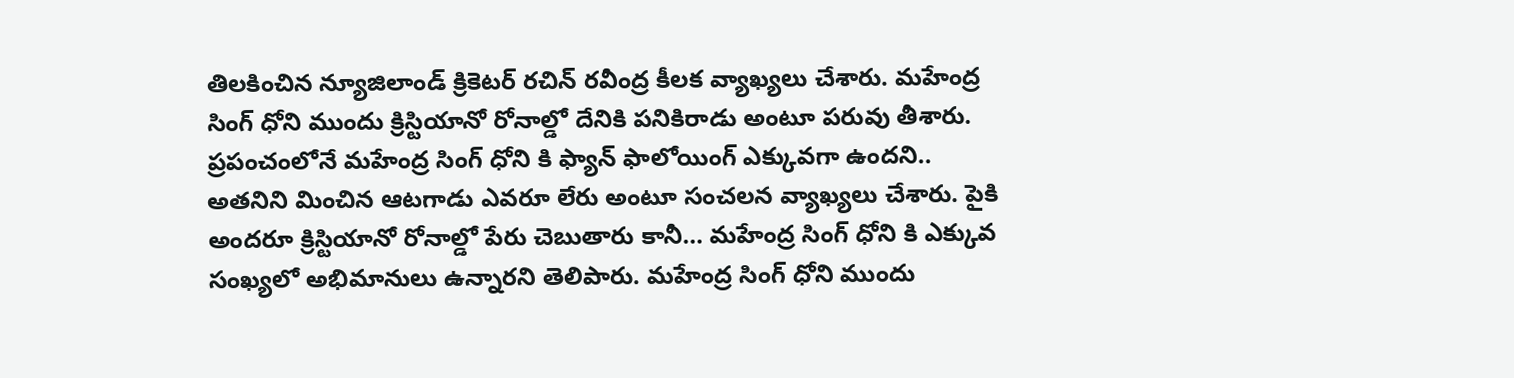తిలకించిన న్యూజిలాండ్ క్రికెటర్ రచిన్ రవీంద్ర కీలక వ్యాఖ్యలు చేశారు. మహేంద్ర సింగ్ ధోని ముందు క్రిస్టియానో రోనాల్డో దేనికి పనికిరాడు అంటూ పరువు తీశారు. ప్రపంచంలోనే మహేంద్ర సింగ్ ధోని కి ఫ్యాన్ ఫాలోయింగ్ ఎక్కువగా ఉందని.. అతనిని మించిన ఆటగాడు ఎవరూ లేరు అంటూ సంచలన వ్యాఖ్యలు చేశారు. పైకి అందరూ క్రిస్టియానో రోనాల్డో పేరు చెబుతారు కానీ… మహేంద్ర సింగ్ ధోని కి ఎక్కువ సంఖ్యలో అభిమానులు ఉన్నారని తెలిపారు. మహేంద్ర సింగ్ ధోని ముందు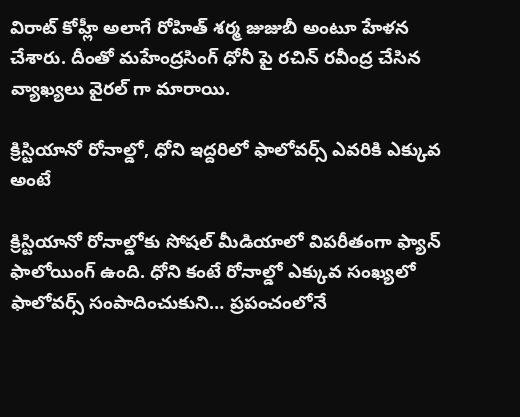విరాట్ కోహ్లీ అలాగే రోహిత్ శర్మ జుజుబీ అంటూ హేళన చేశారు. దీంతో మహేంద్రసింగ్ ధోనీ పై రచిన్ రవీంద్ర చేసిన వ్యాఖ్యలు వైరల్ గా మారాయి.

క్రిస్టియానో రోనాల్డో, ధోని ఇద్దరిలో ఫాలోవర్స్ ఎవరికి ఎక్కువ అంటే

క్రిస్టియానో రోనాల్డోకు సోషల్ మీడియాలో విపరీతంగా ఫ్యాన్ ఫాలోయింగ్ ఉంది. ధోని కంటే రోనాల్డో ఎక్కువ సంఖ్యలో ఫాలోవర్స్ సంపాదించుకుని… ప్రపంచంలోనే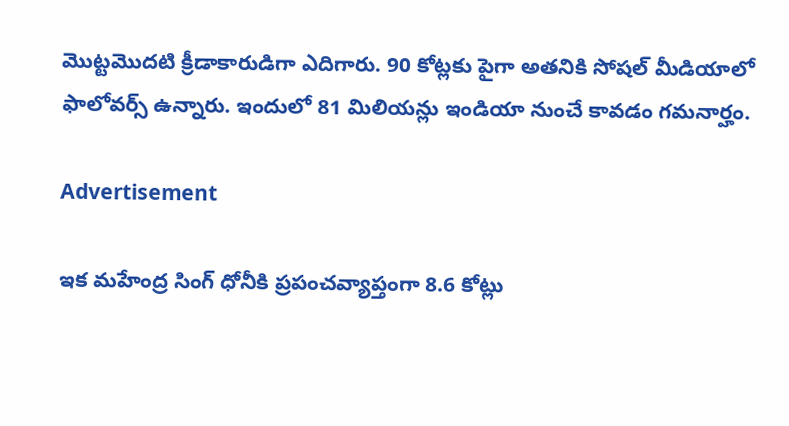మొట్టమొదటి క్రీడాకారుడిగా ఎదిగారు. 90 కోట్లకు పైగా అతనికి సోషల్ మీడియాలో ఫాలోవర్స్ ఉన్నారు. ఇందులో 81 మిలియన్లు ఇండియా నుంచే కావడం గమనార్హం.

Advertisement

ఇక మహేంద్ర సింగ్ ధోనీకి ప్రపంచవ్యాప్తంగా 8.6 కోట్లు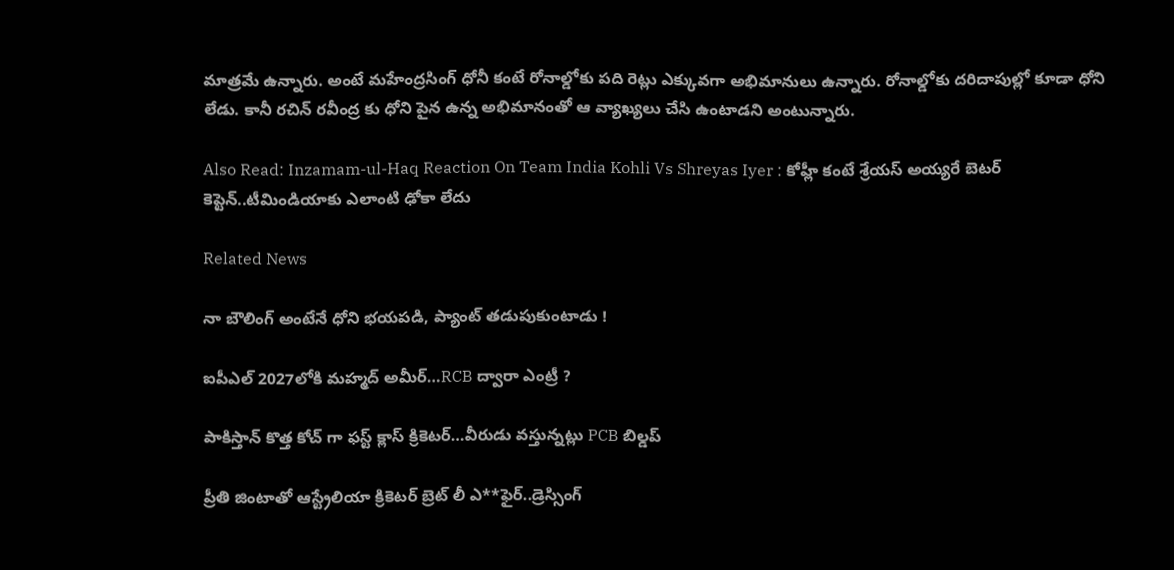మాత్రమే ఉన్నారు. అంటే మహేంద్రసింగ్ ధోనీ కంటే రోనాల్డోకు పది రెట్లు ఎక్కువగా అభిమానులు ఉన్నారు. రోనాల్డోకు దరిదాపుల్లో కూడా ధోని లేడు. కానీ రచిన్ రవీంద్ర కు ధోని పైన ఉన్న అభిమానంతో ఆ వ్యాఖ్యలు చేసి ఉంటాడని అంటున్నారు.

Also Read: Inzamam-ul-Haq Reaction On Team India Kohli Vs Shreyas Iyer : కోహ్లీ కంటే శ్రేయ‌స్ అయ్య‌రే బెట‌ర్ కెప్టెన్‌..టీమిండియాకు ఎలాంటి ఢోకా లేదు

Related News

నా బౌలింగ్ అంటేనే ధోని భ‌య‌ప‌డి, ప్యాంట్ త‌డుపుకుంటాడు !

ఐపీఎల్ 2027లోకి మహ్మద్ అమీర్…RCB ద్వారా ఎంట్రీ ?

పాకిస్తాన్ కొత్త‌ కోచ్ గా ఫ‌స్ట్ క్లాస్ క్రికెట‌ర్‌…వీరుడు వ‌స్తున్న‌ట్లు PCB బిల్డ‌ప్

ప్రీతి జింటాతో ఆస్ట్రేలియా క్రికెట‌ర్‌ బ్రెట్ లీ ఎ**ఫైర్‌..డ్రెస్సింగ్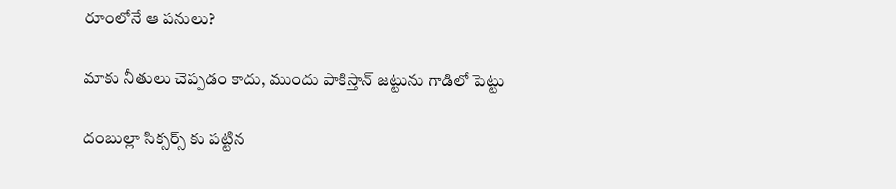రూంలోనే ఆ ప‌నులు?

మాకు నీతులు చెప్ప‌డం కాదు, ముందు పాకిస్తాన్ జ‌ట్టును గాడిలో పెట్టు

దంబుల్లా సిక్సర్స్ కు ప‌ట్టిన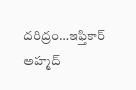ద‌రిద్రం…ఇఫ్తికార్ అహ్మద్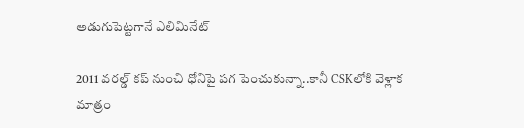అడుగుపెట్ట‌గానే ఎలిమినేట్

2011 వ‌ర‌ల్డ్ క‌ప్ నుంచి ధోనిపై ప‌గ పెంచుకున్నా..కానీ CSKలోకి వెళ్లాక మాత్రం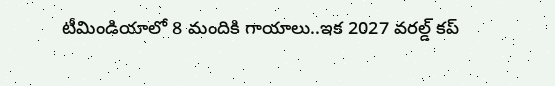టీమిండియాలో 8 మందికి గాయాలు..ఇక 2027 వ‌ర‌ల్డ్ క‌ప్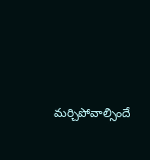మ‌ర్చిపోవాల్సిందే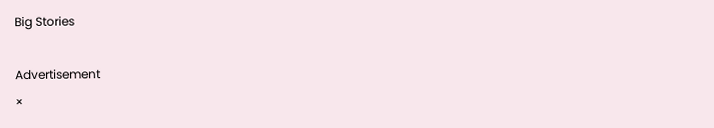Big Stories

Advertisement
×